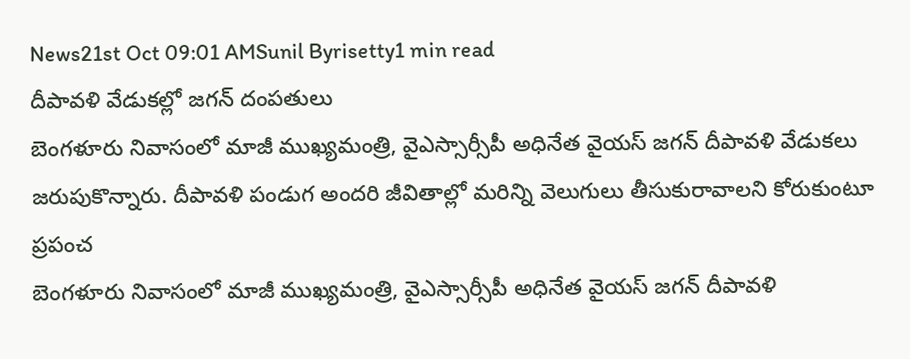News21st Oct 09:01 AMSunil Byrisetty1 min read
దీపావళి వేడుకల్లో జగన్ దంపతులు
బెంగళూరు నివాసంలో మాజీ ముఖ్యమంత్రి, వైఎస్సార్సీపీ అధినేత వైయస్ జగన్ దీపావళి వేడుకలు జరుపుకొన్నారు. దీపావళి పండుగ అందరి జీవితాల్లో మరిన్ని వెలుగులు తీసుకురావాలని కోరుకుంటూ ప్రపంచ
బెంగళూరు నివాసంలో మాజీ ముఖ్యమంత్రి, వైఎస్సార్సీపీ అధినేత వైయస్ జగన్ దీపావళి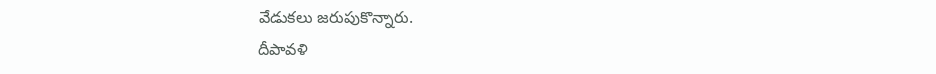వేడుకలు జరుపుకొన్నారు.
దీపావళి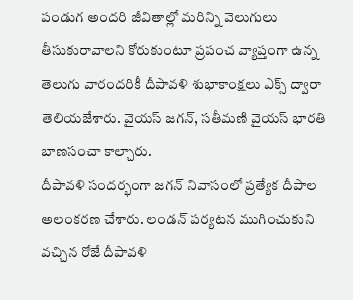పండుగ అందరి జీవితాల్లో మరిన్ని వెలుగులు తీసుకురావాలని కోరుకుంటూ ప్రపంచ వ్యాప్తంగా ఉన్న తెలుగు వారందరికీ దీపావళి శుభాకాంక్షలు ఎక్స్ ద్వారా తెలియజేశారు. వైయస్ జగన్, సతీమణి వైయస్ భారతి బాణసంచా కాల్చారు.
దీపావళి సందర్భంగా జగన్ నివాసంలో ప్రత్యేక దీపాల అలంకరణ చేశారు. లండన్ పర్యటన ముగించుకుని వచ్చిన రోజే దీపావళి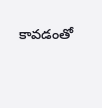కావడంతో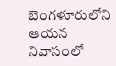బెంగళూరులోని ఆయన నివాసంలో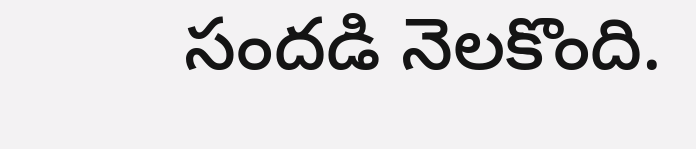సందడి నెలకొంది.